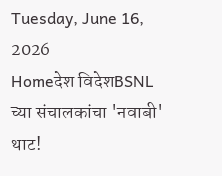Tuesday, June 16, 2026
Homeदेश विदेशBSNL च्या संचालकांचा 'नवाबी' थाट!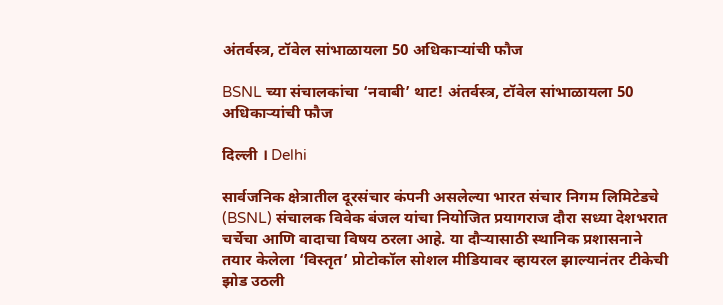अंतर्वस्त्र, टॉवेल सांभाळायला 50 अधिकाऱ्यांची फौज

BSNL च्या संचालकांचा ‘नवाबी’ थाट! अंतर्वस्त्र, टॉवेल सांभाळायला 50 अधिकाऱ्यांची फौज

दिल्ली । Delhi

सार्वजनिक क्षेत्रातील दूरसंचार कंपनी असलेल्या भारत संचार निगम लिमिटेडचे (BSNL) संचालक विवेक बंजल यांचा नियोजित प्रयागराज दौरा सध्या देशभरात चर्चेचा आणि वादाचा विषय ठरला आहे. या दौऱ्यासाठी स्थानिक प्रशासनाने तयार केलेला ‘विस्तृत’ प्रोटोकॉल सोशल मीडियावर व्हायरल झाल्यानंतर टीकेची झोड उठली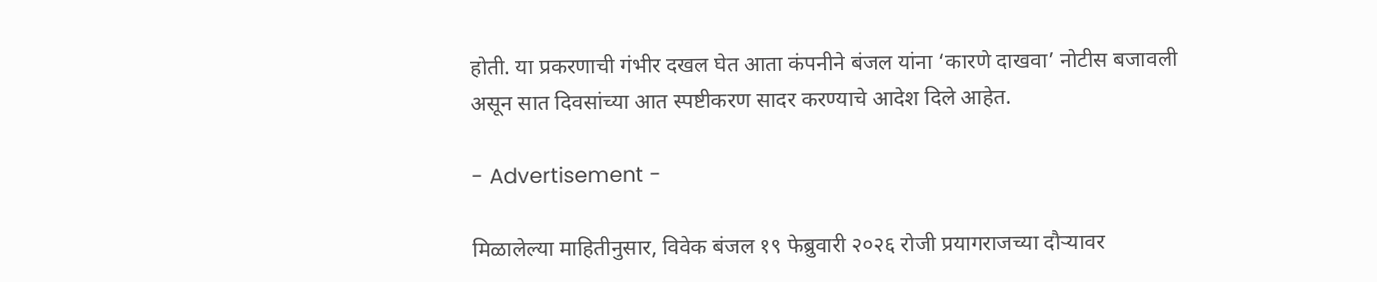होती. या प्रकरणाची गंभीर दखल घेत आता कंपनीने बंजल यांना ‘कारणे दाखवा’ नोटीस बजावली असून सात दिवसांच्या आत स्पष्टीकरण सादर करण्याचे आदेश दिले आहेत.

- Advertisement -

मिळालेल्या माहितीनुसार, विवेक बंजल १९ फेब्रुवारी २०२६ रोजी प्रयागराजच्या दौऱ्यावर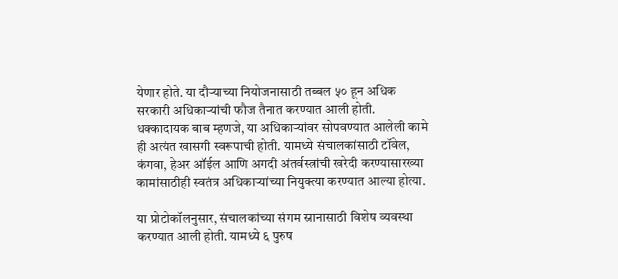येणार होते. या दौऱ्याच्या नियोजनासाठी तब्बल ५० हून अधिक सरकारी अधिकाऱ्यांची फौज तैनात करण्यात आली होती. धक्कादायक बाब म्हणजे, या अधिकाऱ्यांवर सोपवण्यात आलेली कामे ही अत्यंत खासगी स्वरूपाची होती. यामध्ये संचालकांसाठी टॉवेल, कंगवा, हेअर ऑईल आणि अगदी अंतर्वस्त्रांची खरेदी करण्यासारख्या कामांसाठीही स्वतंत्र अधिकाऱ्यांच्या नियुक्त्या करण्यात आल्या होत्या.

या प्रोटोकॉलनुसार, संचालकांच्या संगम स्नानासाठी विशेष व्यवस्था करण्यात आली होती. यामध्ये ६ पुरुष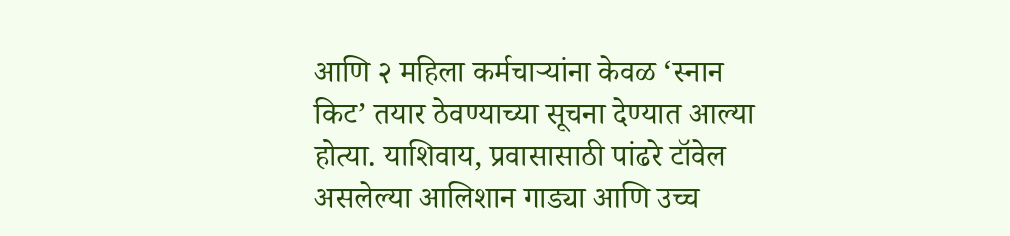आणि २ महिला कर्मचाऱ्यांना केवळ ‘स्नान किट’ तयार ठेवण्याच्या सूचना देण्यात आल्या होत्या. याशिवाय, प्रवासासाठी पांढरे टॉवेल असलेल्या आलिशान गाड्या आणि उच्च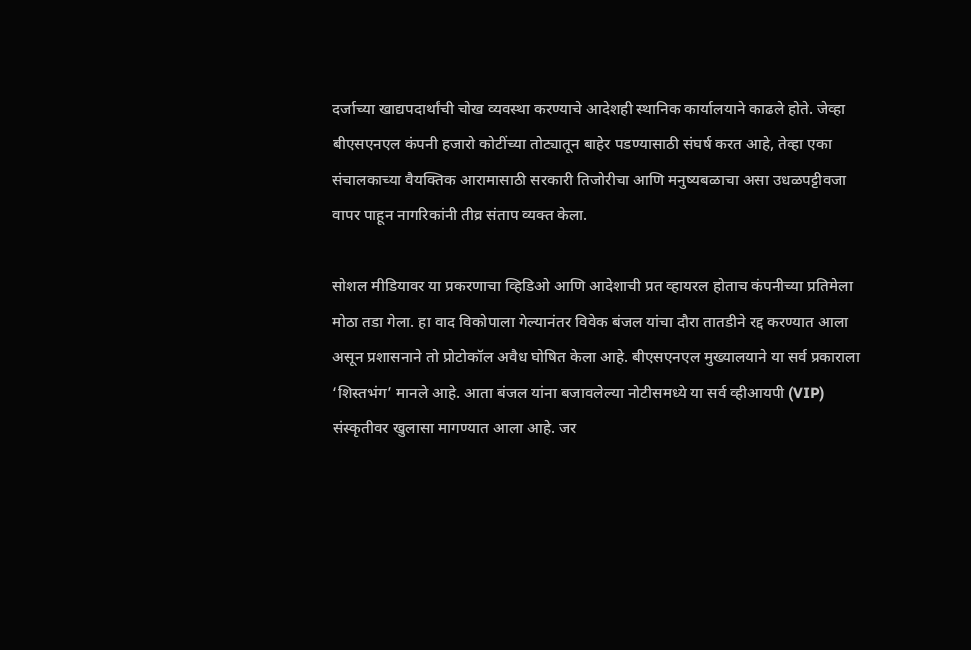दर्जाच्या खाद्यपदार्थांची चोख व्यवस्था करण्याचे आदेशही स्थानिक कार्यालयाने काढले होते. जेव्हा बीएसएनएल कंपनी हजारो कोटींच्या तोट्यातून बाहेर पडण्यासाठी संघर्ष करत आहे, तेव्हा एका संचालकाच्या वैयक्तिक आरामासाठी सरकारी तिजोरीचा आणि मनुष्यबळाचा असा उधळपट्टीवजा वापर पाहून नागरिकांनी तीव्र संताप व्यक्त केला.

सोशल मीडियावर या प्रकरणाचा व्हिडिओ आणि आदेशाची प्रत व्हायरल होताच कंपनीच्या प्रतिमेला मोठा तडा गेला. हा वाद विकोपाला गेल्यानंतर विवेक बंजल यांचा दौरा तातडीने रद्द करण्यात आला असून प्रशासनाने तो प्रोटोकॉल अवैध घोषित केला आहे. बीएसएनएल मुख्यालयाने या सर्व प्रकाराला ‘शिस्तभंग’ मानले आहे. आता बंजल यांना बजावलेल्या नोटीसमध्ये या सर्व व्हीआयपी (VIP) संस्कृतीवर खुलासा मागण्यात आला आहे. जर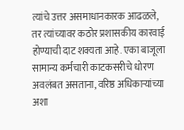त्यांचे उत्तर असमाधानकारक आढळले, तर त्यांच्यावर कठोर प्रशासकीय कारवाई होण्याची दाट शक्यता आहे. एका बाजूला सामान्य कर्मचारी काटकसरीचे धोरण अवलंबत असताना, वरिष्ठ अधिकाऱ्यांच्या अशा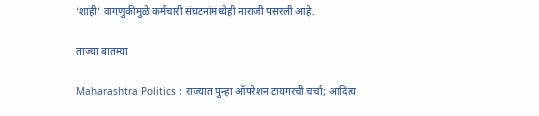‘शाही’ वागणुकीमुळे कर्मचारी संघटनांमध्येही नाराजी पसरली आहे.

ताज्या बातम्या

Maharashtra Politics : राज्यात पुन्हा ऑपरेशन टायगरची चर्चा; आदित्य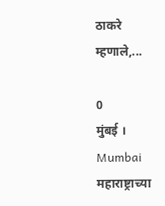ठाकरे म्हणाले,...

0
मुंबई । Mumbai महाराष्ट्राच्या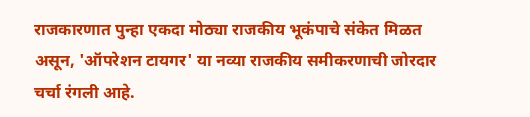राजकारणात पुन्हा एकदा मोठ्या राजकीय भूकंपाचे संकेत मिळत असून, 'ऑपरेशन टायगर' या नव्या राजकीय समीकरणाची जोरदार चर्चा रंगली आहे.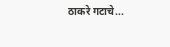ठाकरे गटाचे...